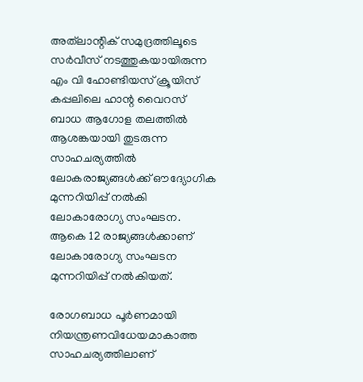അത്‌ലാന്റിക് സമുദ്രത്തിലൂടെ സര്‍വീസ് നടത്തുകയായിരുന്ന എം വി ഹോണ്ടിയസ് ക്രൂയിസ് കപ്പലിലെ ഹാന്റ വൈറസ് ബാധ ആഗോള തലത്തില്‍ ആശങ്കയായി തുടരുന്ന സാഹചര്യത്തില്‍ ലോകരാജ്യങ്ങള്‍ക്ക് ഔദ്യോഗിക മുന്നറിയിപ്പ് നല്‍കി ലോകാരോഗ്യ സംഘടന. ആകെ 12 രാജ്യങ്ങള്‍ക്കാണ് ലോകാരോഗ്യ സംഘടന മുന്നറിയിപ്പ് നല്‍കിയത്.

രോഗബാധ പൂര്‍ണമായി നിയന്ത്രണവിധേയമാകാത്ത സാഹചര്യത്തിലാണ്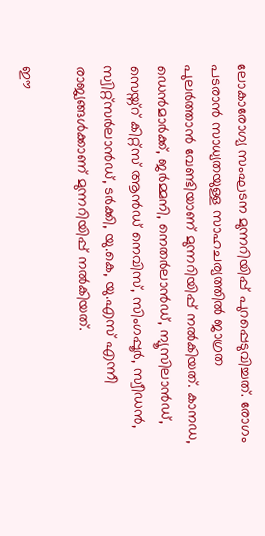ലോകാരോഗ്യ സംഘടന മുന്നറിയിപ്പ് പുറപ്പെടുവിച്ചത്. രോഗം പടരാന്‍ സാധ്യതയുള്ള സാഹചര്യത്തില്‍ ജാഗ്രത പുലര്‍ത്താന്‍ വേണ്ടിയാണ് മുന്നറിയിപ്പ് നല്‍കിയത്. കാനഡ, ഡെന്‍മാര്‍ക്ക്, ജര്‍മ്മനി, നെതര്‍ലാന്‍ഡ്, ന്യൂസിലാന്‍ഡ്, സെയ്ന്റ് കിറ്റ്‌സ് ആന്‍ഡ് നെവിസ്, സിംഗപ്പൂര്‍, സ്വീഡന്‍, സ്വിറ്റ്‌സര്‍ലാന്‍ഡ്, ടര്‍ക്കി, യു.കെ, യു.എസ് എന്നീ രാജ്യങ്ങള്‍ക്കാണ് മുന്നറിയിപ്പ് നല്‍കിയത്.

ഈ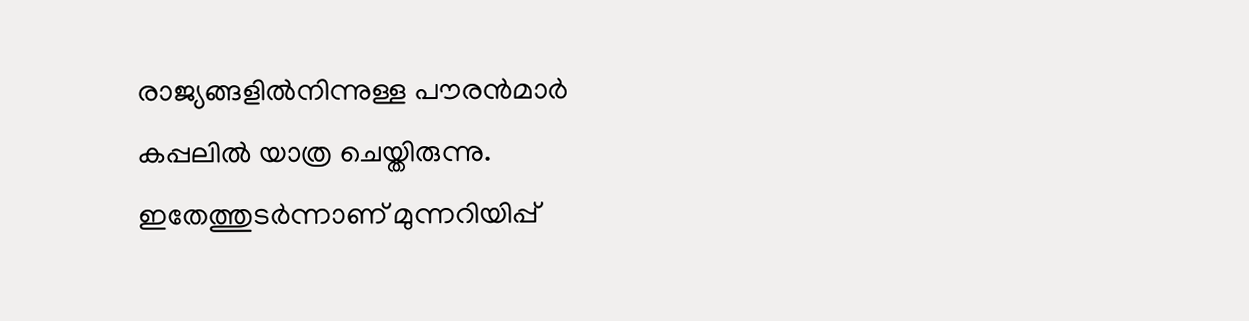രാജ്യങ്ങളില്‍നിന്നുള്ള പൗരന്‍മാര്‍ കപ്പലില്‍ യാത്ര ചെയ്തിരുന്നു. ഇതേത്തുടര്‍ന്നാണ് മുന്നറിയിപ്പ്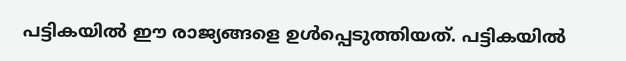പട്ടികയില്‍ ഈ രാജ്യങ്ങളെ ഉള്‍പ്പെടുത്തിയത്. പട്ടികയില്‍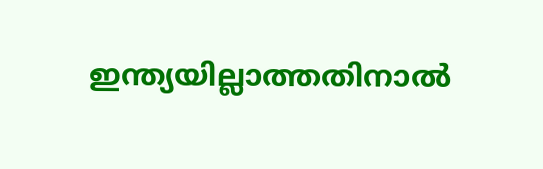ഇന്ത്യയില്ലാത്തതിനാല്‍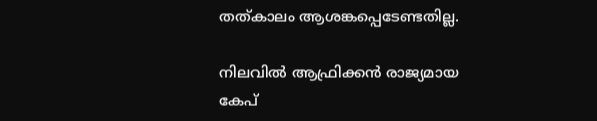തത്കാലം ആശങ്കപ്പെടേണ്ടതില്ല.

നിലവില്‍ ആഫ്രിക്കന്‍ രാജ്യമായ കേപ്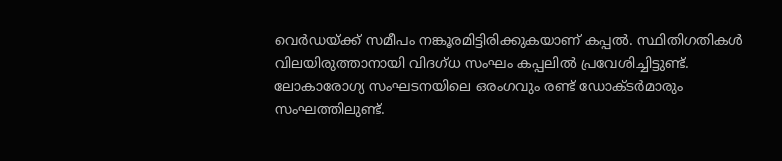വെര്‍ഡയ്ക്ക് സമീപം നങ്കൂരമിട്ടിരിക്കുകയാണ് കപ്പല്‍. സ്ഥിതിഗതികള്‍ വിലയിരുത്താനായി വിദഗ്ധ സംഘം കപ്പലില്‍ പ്രവേശിച്ചിട്ടുണ്ട്. ലോകാരോഗ്യ സംഘടനയിലെ ഒരംഗവും രണ്ട് ഡോക്ടര്‍മാരും സംഘത്തിലുണ്ട്.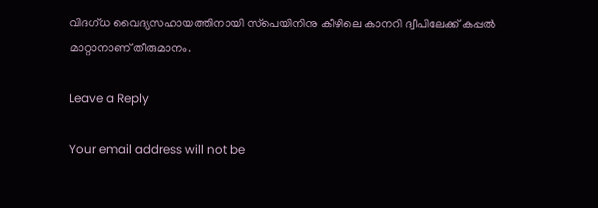വിദഗ്ധ വൈദ്യസഹായത്തിനായി സ്‌പെയിനിനു കീഴിലെ കാനറി ദ്വീപിലേക്ക് കപ്പല്‍ മാറ്റാനാണ് തീരുമാനം.

Leave a Reply

Your email address will not be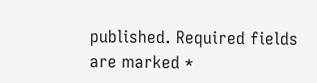published. Required fields are marked *